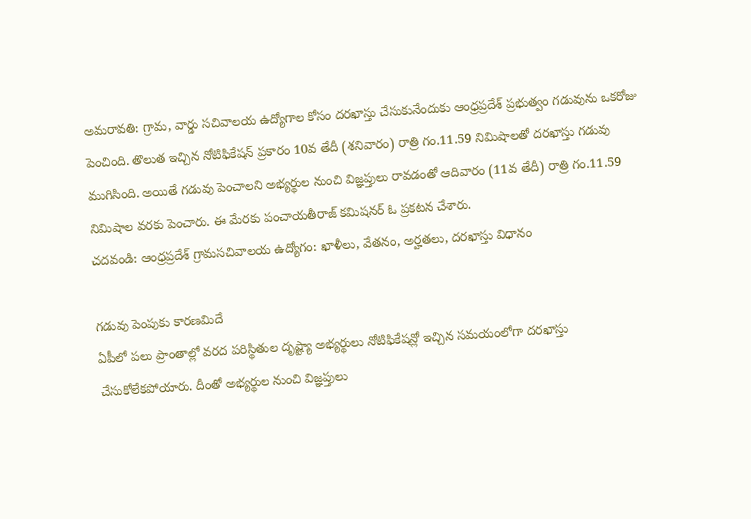అమరావతి: గ్రామ, వార్డు సచివాలయ ఉద్యోగాల కోసం దరఖాస్తు చేసుకునేందుకు ఆంధ్రప్రదేశ్ ప్రభుత్వం గడువును ఒకరోజు పెంచింది. తొలుత ఇచ్చిన నోటిఫికేషన్ ప్రకారం 10వ తేదీ (శనివారం) రాత్రి గం.11.59 నిమిషాలతో దరఖాస్తు గడువు ముగిసింది. అయితే గడువు పెంచాలని అభ్యర్థుల నుంచి విజ్ఞప్తులు రావడంతో ఆదివారం (11వ తేదీ) రాత్రి గం.11.59 నిమిషాల వరకు పెంచారు. ఈ మేరకు పంచాయతీరాజ్ కమిషనర్ ఓ ప్రకటన చేశారు.
చదవండి: ఆంధ్రప్రదేశ్ గ్రామసచివాలయ ఉద్యోగం: ఖాళీలు, వేతనం, అర్హతలు, దరఖాస్తు విధానం

గడువు పెంపుకు కారణమిదే
ఏపీలో పలు ప్రాంతాల్లో వరద పరిస్థితుల దృష్ట్యా అభ్యర్థులు నోటిఫికేషన్లో ఇచ్చిన సమయంలోగా దరఖాస్తు చేసుకోలేకపోయారు. దీంతో అభ్యర్థుల నుంచి విజ్ఞప్తులు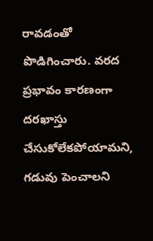రావడంతో పొడిగించారు. వరద ప్రభావం కారణంగా దరఖాస్తు చేసుకోలేకపోయామని, గడువు పెంచాలని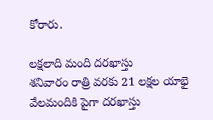కోరారు.

లక్షలాది మంది దరఖాస్తు
శనివారం రాత్రి వరకు 21 లక్షల యాభై వేలమందికి పైగా దరఖాస్తు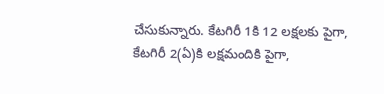చేసుకున్నారు. కేటగిరీ 1కి 12 లక్షలకు పైగా, కేటగిరీ 2(ఏ)కి లక్షమందికి పైగా,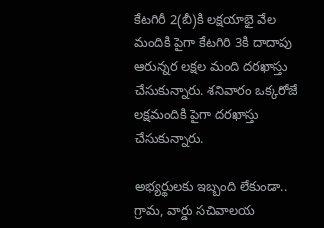కేటగిరీ 2(బీ)కి లక్షయాభై వేల మందికి పైగా కేటగిరి 3కి దాదాపు ఆరున్నర లక్షల మంది దరఖాస్తు చేసుకున్నారు. శనివారం ఒక్కరోజే లక్షమందికి పైగా దరఖాస్తు చేసుకున్నారు.

అభ్యర్థులకు ఇబ్బంది లేకుండా..
గ్రామ, వార్డు సచివాలయ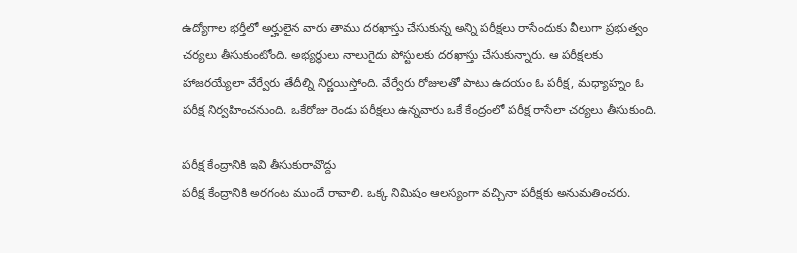ఉద్యోగాల భర్తీలో అర్హులైన వారు తాము దరఖాస్తు చేసుకున్న అన్ని పరీక్షలు రాసేందుకు వీలుగా ప్రభుత్వం చర్యలు తీసుకుంటోంది. అభ్యర్థులు నాలుగైదు పోస్టులకు దరఖాస్తు చేసుకున్నారు. ఆ పరీక్షలకు హాజరయ్యేలా వేర్వేరు తేదీల్ని నిర్ణయిస్తోంది. వేర్వేరు రోజులతో పాటు ఉదయం ఓ పరీక్ష, మధ్యాహ్నం ఓ పరీక్ష నిర్వహించనుంది. ఒకేరోజు రెండు పరీక్షలు ఉన్నవారు ఒకే కేంద్రంలో పరీక్ష రాసేలా చర్యలు తీసుకుంది.

పరీక్ష కేంద్రానికి ఇవి తీసుకురావొద్దు
పరీక్ష కేంద్రానికి అరగంట ముందే రావాలి. ఒక్క నిమిషం ఆలస్యంగా వచ్చినా పరీక్షకు అనుమతించరు.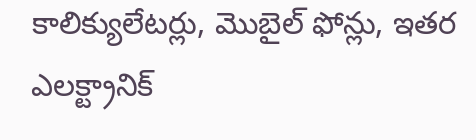కాలిక్యులేటర్లు, మొబైల్ ఫోన్లు, ఇతర ఎలక్ట్రానిక్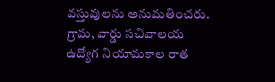వస్తువులను అనుమతించరు. గ్రామ, వార్డు సచివాలయ ఉద్యోగ నియామకాల రాత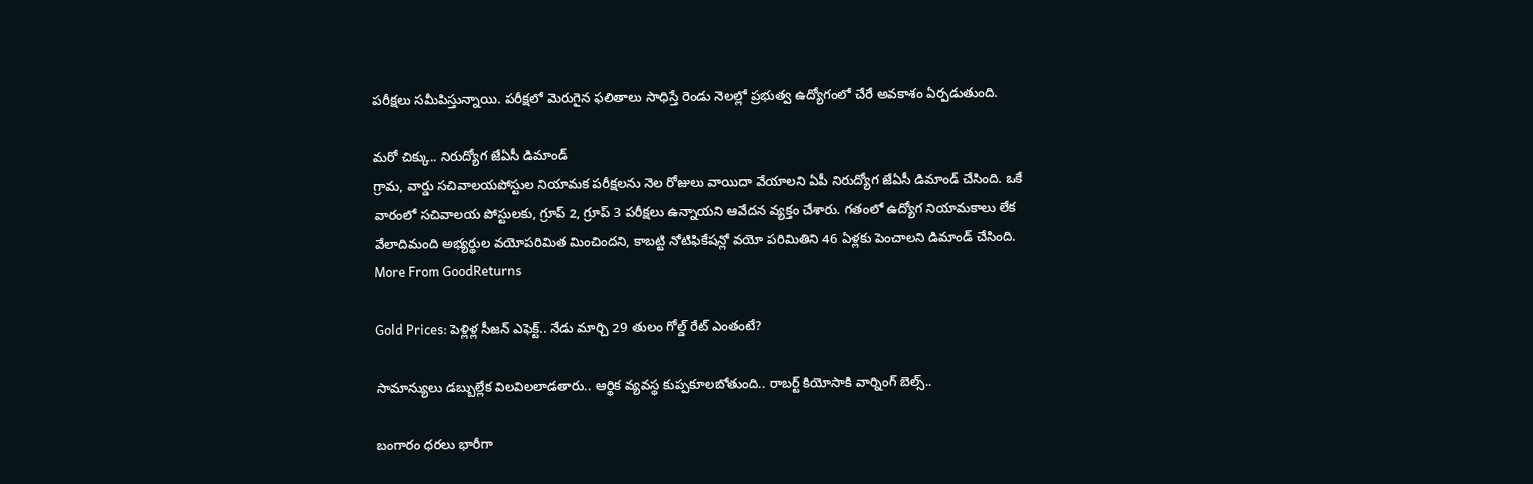పరీక్షలు సమీపిస్తున్నాయి. పరీక్షలో మెరుగైన ఫలితాలు సాధిస్తే రెండు నెలల్లో ప్రభుత్వ ఉద్యోగంలో చేరే అవకాశం ఏర్పడుతుంది.

మరో చిక్కు.. నిరుద్యోగ జేఏసీ డిమాండ్
గ్రామ, వార్డు సచివాలయపోస్టుల నియామక పరీక్షలను నెల రోజులు వాయిదా వేయాలని ఏపీ నిరుద్యోగ జేఏసీ డిమాండ్ చేసింది. ఒకే వారంలో సచివాలయ పోస్టులకు, గ్రూప్ 2, గ్రూప్ 3 పరీక్షలు ఉన్నాయని ఆవేదన వ్యక్తం చేశారు. గతంలో ఉద్యోగ నియామకాలు లేక వేలాదిమంది అభ్యర్థుల వయోపరిమిత మించిందని, కాబట్టి నోటిఫికేషన్లో వయో పరిమితిని 46 ఏళ్లకు పెంచాలని డిమాండ్ చేసింది.
More From GoodReturns

Gold Prices: పెళ్లిళ్ల సీజన్ ఎఫెక్ట్.. నేడు మార్చి 29 తులం గోల్డ్ రేట్ ఎంతంటే?

సామాన్యులు డబ్బుల్లేక విలవిలలాడతారు.. ఆర్థిక వ్యవస్థ కుప్పకూలబోతుంది.. రాబర్ట్ కియోసాకి వార్నింగ్ బెల్స్..

బంగారం ధరలు భారీగా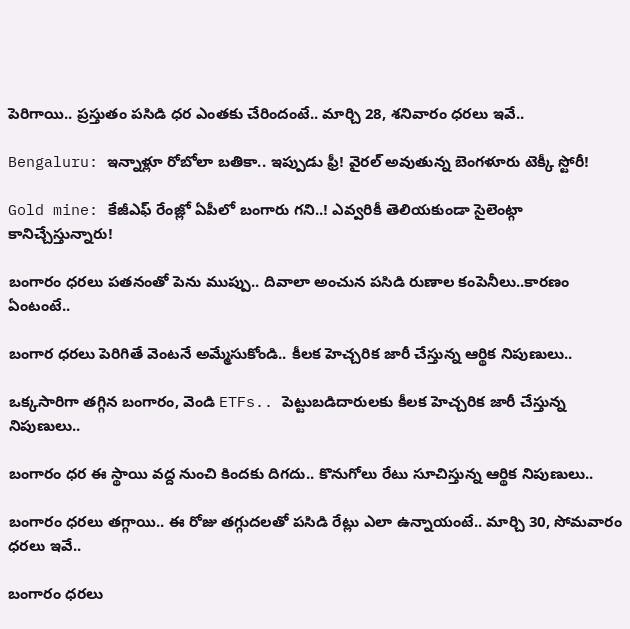పెరిగాయి.. ప్రస్తుతం పసిడి ధర ఎంతకు చేరిందంటే.. మార్చి 28, శనివారం ధరలు ఇవే..

Bengaluru: ఇన్నాళ్లూ రోబోలా బతికా.. ఇప్పుడు ఫ్రీ! వైరల్ అవుతున్న బెంగళూరు టెక్కీ స్టోరీ!

Gold mine: కేజీఎఫ్ రేంజ్లో ఏపీలో బంగారు గని..! ఎవ్వరికీ తెలియకుండా సైలెంట్గా కానిచ్చేస్తున్నారు!

బంగారం ధరలు పతనంతో పెను ముప్పు.. దివాలా అంచున పసిడి రుణాల కంపెనీలు..కారణం ఏంటంటే..

బంగార ధరలు పెరిగితే వెంటనే అమ్మేసుకోండి.. కీలక హెచ్చరిక జారీ చేస్తున్న ఆర్థిక నిపుణులు..

ఒక్కసారిగా తగ్గిన బంగారం, వెండి ETFs.. పెట్టుబడిదారులకు కీలక హెచ్చరిక జారీ చేస్తున్న నిపుణులు..

బంగారం ధర ఈ స్థాయి వద్ద నుంచి కిందకు దిగదు.. కొనుగోలు రేటు సూచిస్తున్న ఆర్థిక నిపుణులు..

బంగారం ధరలు తగ్గాయి.. ఈ రోజు తగ్గుదలతో పసిడి రేట్లు ఎలా ఉన్నాయంటే.. మార్చి 30, సోమవారం ధరలు ఇవే..

బంగారం ధరలు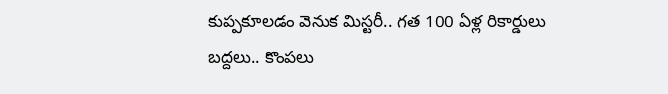కుప్పకూలడం వెనుక మిస్టరీ.. గత 100 ఏళ్ల రికార్డులు బద్దలు.. కొంపలు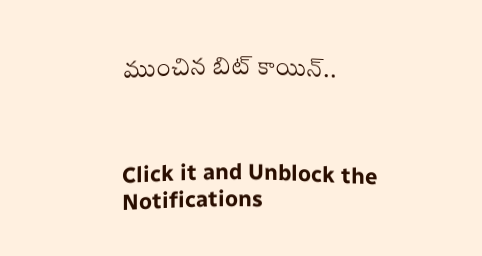ముంచిన బిట్ కాయిన్..



Click it and Unblock the Notifications